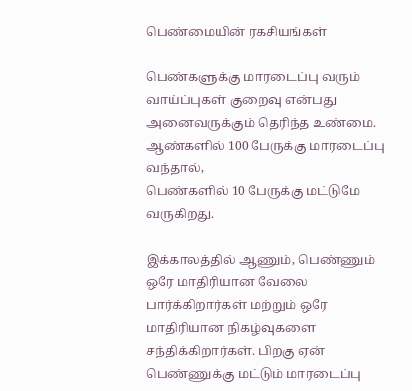பெண்மையின் ரகசியங்கள்

பெண்களுக்கு மாரடைப்பு வரும் வாய்ப்புகள் குறைவு என்பது அனைவருக்கும் தெரிந்த உண்மை. ஆண்களில் 100 பேருக்கு மாரடைப்பு வந்தால்,
பெண்களில் 10 பேருக்கு மட்டுமே வருகிறது.

இக்காலத்தில் ஆணும், பெண்ணும் ஒரே மாதிரியான வேலை பார்க்கிறார்கள் மற்றும் ஒரே மாதிரியான நிகழ்வுகளை சந்திக்கிறார்கள். பிறகு ஏன் பெண்ணுக்கு மட்டும் மாரடைப்பு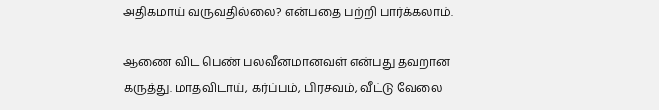அதிகமாய் வருவதில்லை? என்பதை பற்றி பார்க்கலாம்.

ஆணை விட பெண் பலவீனமானவள் என்பது தவறான கருத்து. மாதவிடாய், கர்ப்பம், பிரசவம், வீட்டு வேலை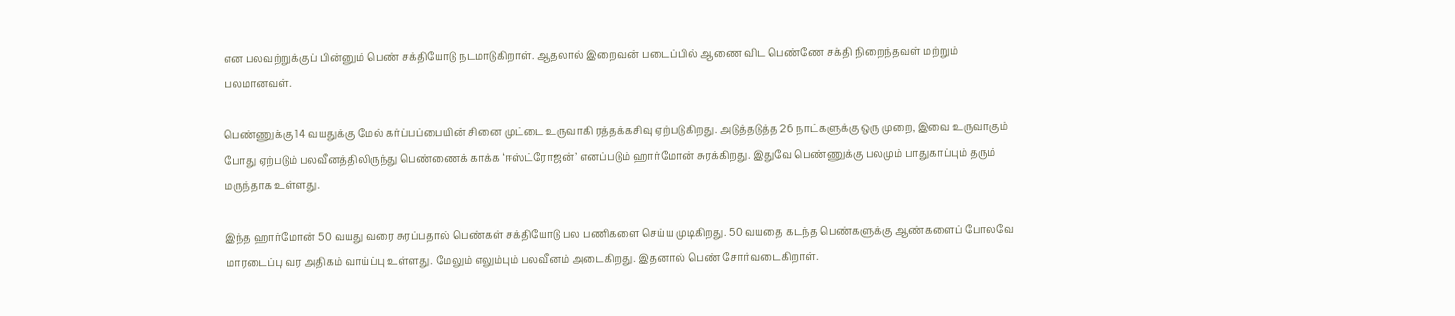என பலவற்றுக்குப் பின்னும் பெண் சக்தியோடு நடமாடுகிறாள். ஆதலால் இறைவன் படைப்பில் ஆணை விட பெண்ணே சக்தி நிறைந்தவள் மற்றும் பலமானவள்.

பெண்ணுக்கு 14 வயதுக்கு மேல் கர்ப்பப்பையின் சினை முட்டை உருவாகி ரத்தக்கசிவு ஏற்படுகிறது. அடுத்தடுத்த 26 நாட்களுக்கு ஒரு முறை, இவை உருவாகும் போது ஏற்படும் பலவீனத்திலிருந்து பெண்ணைக் காக்க ‘ஈஸ்ட்ரோஜன்’ எனப்படும் ஹார்மோன் சுரக்கிறது. இதுவே பெண்ணுக்கு பலமும் பாதுகாப்பும் தரும் மருந்தாக உள்ளது.

இந்த ஹார்மோன் 50 வயது வரை சுரப்பதால் பெண்கள் சக்தியோடு பல பணிகளை செய்ய முடிகிறது. 50 வயதை கடந்த பெண்களுக்கு ஆண்களைப் போலவே மாரடைப்பு வர அதிகம் வாய்ப்பு உள்ளது. மேலும் எலும்பும் பலவீனம் அடைகிறது. இதனால் பெண் சோர்வடைகிறாள்.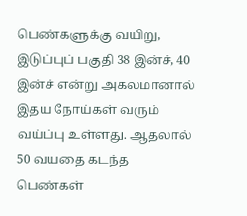பெண்களுக்கு வயிறு, இடுப்புப் பகுதி 38 இன்ச், 40 இன்ச் என்று அகலமானால் இதய நோய்கள் வரும் வய்ப்பு உள்ளது. ஆதலால் 50 வயதை கடந்த பெண்கள்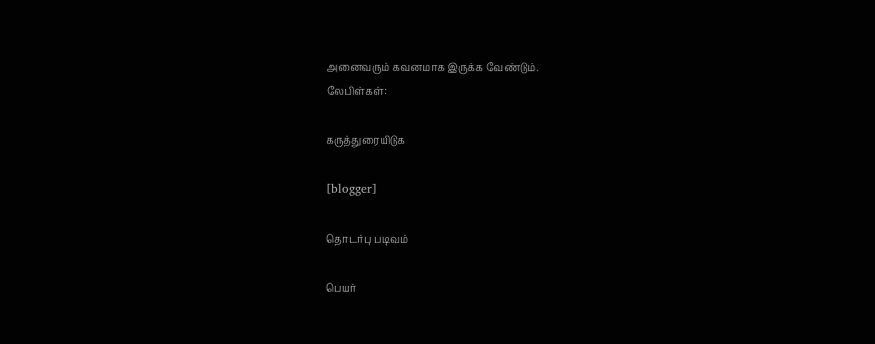அனைவரும் கவனமாக இருக்க வேண்டும்.
லேபிள்கள்:

கருத்துரையிடுக

[blogger]

தொடர்பு படிவம்

பெயர்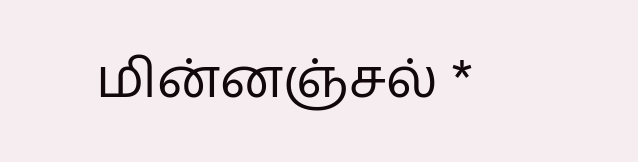மின்னஞ்சல் *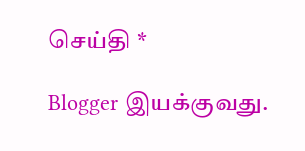செய்தி *

Blogger இயக்குவது.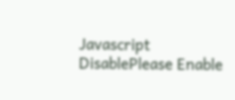Javascript DisablePlease Enable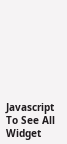Javascript To See All Widget